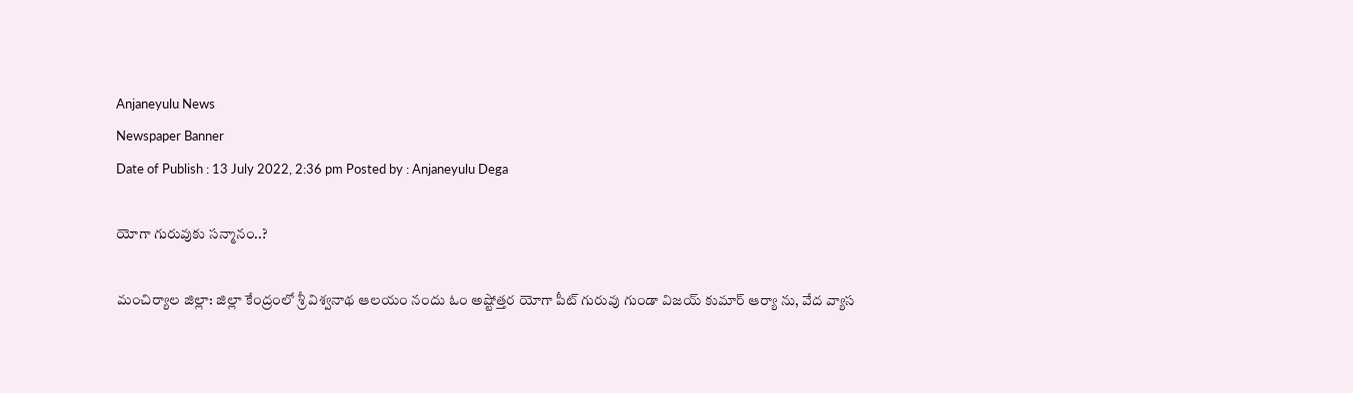Anjaneyulu News
Newspaper Banner
Date of Publish : 13 July 2022, 2:36 pm Posted by : Anjaneyulu Dega

యోగా గురువుకు సన్మానం..?

మంచిర్యాల జిల్లా: జిల్లా కేంద్రంలో శ్రీ విశ్వనాథ ఆలయం నందు ఓం అష్టోత్తర యోగా పీట్ గురువు గుండా విజయ్ కుమార్ ఆర్యా ను, వేద వ్యాస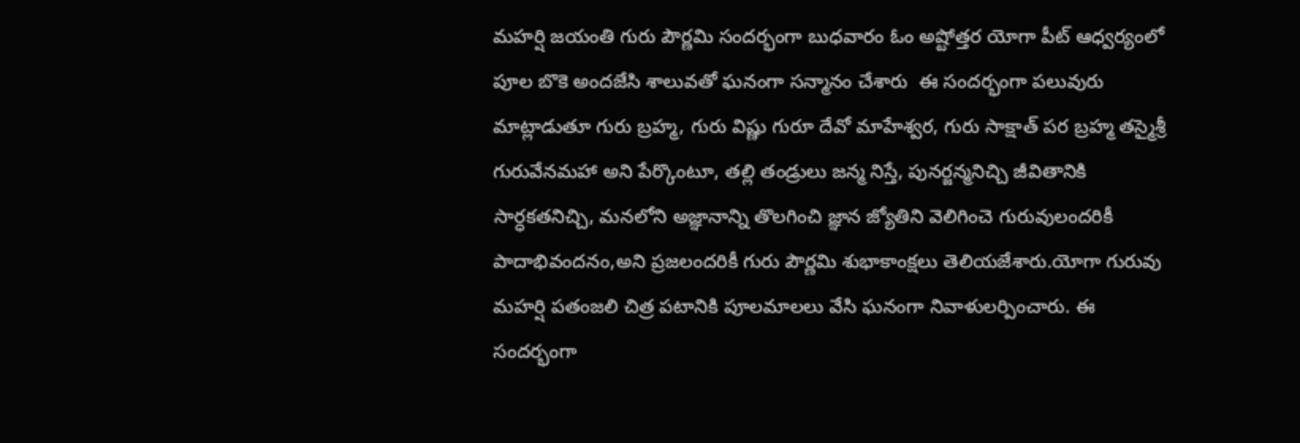మహర్షి జయంతి గురు పౌర్ణమి సందర్భంగా బుధవారం ఓం అష్టోత్తర యోగా పీట్ ఆధ్వర్యంలో  పూల బొకె అందజేసి శాలువతో ఘనంగా సన్మానం చేశారు  ఈ సందర్భంగా పలువురు మాట్లాడుతూ గురు బ్రహ్మ, గురు విష్ణు గురూ దేవో మాహేశ్వర, గురు సాక్షాత్ పర బ్రహ్మ తస్మైశ్రీ గురువేనమహా అని పేర్కొంటూ, తల్లి తండ్రులు జన్మ నిస్తే, పునర్జన్మనిచ్చి జీవితానికి సార్ధకతనిచ్చి, మనలోని అజ్ఞానాన్ని తొలగించి జ్ఞాన జ్యోతిని వెలిగించె గురువులందరికీ పాదాభివందనం,అని ప్రజలందరికీ గురు పౌర్ణమి శుభాకాంక్షలు తెలియజేశారు.యోగా గురువు మహర్షి పతంజలి చిత్ర పటానికి పూలమాలలు వేసి ఘనంగా నివాళులర్పించారు. ఈ సందర్భంగా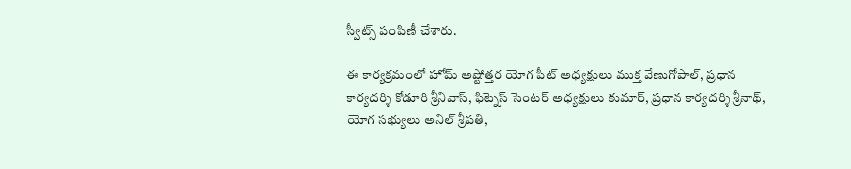స్వీట్స్ పంపిణీ చేశారు.

ఈ కార్యక్రమంలో హోమ్ అష్టోత్తర యోగ పీట్ అధ్యక్షులు ముక్త వేణుగోపాల్, ప్రధాన కార్యదర్శి కోడూరి శ్రీనివాస్, ఫిట్నెస్ సెంటర్ అధ్యక్షులు కుమార్, ప్రధాన కార్యదర్శి శ్రీనాథ్, యోగ సభ్యులు అనిల్ శ్రీపతి,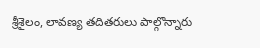శ్రీశైలం, లావణ్య తదితరులు పాల్గొన్నారు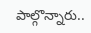పాల్గొన్నారు..